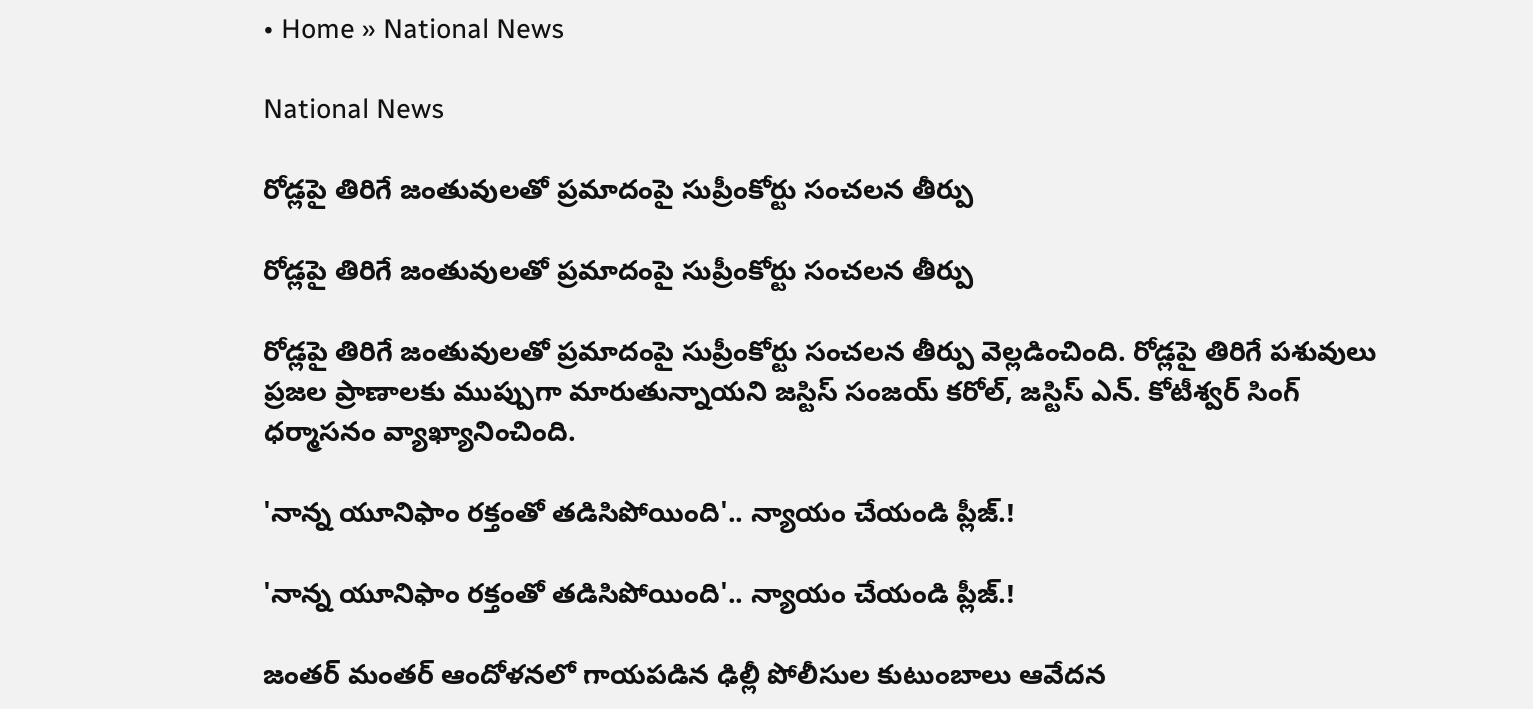• Home » National News

National News

రోడ్లపై తిరిగే జంతువులతో ప్రమాదంపై సుప్రీంకోర్టు సంచలన తీర్పు

రోడ్లపై తిరిగే జంతువులతో ప్రమాదంపై సుప్రీంకోర్టు సంచలన తీర్పు

రోడ్లపై తిరిగే జంతువులతో ప్రమాదంపై సుప్రీంకోర్టు సంచలన తీర్పు వెల్లడించింది. రోడ్లపై తిరిగే పశువులు ప్రజల ప్రాణాలకు ముప్పుగా మారుతున్నాయని జస్టిస్ సంజయ్ కరోల్, జస్టిస్ ఎన్. కోటీశ్వర్ సింగ్ ధర్మాసనం వ్యాఖ్యానించింది.

'నాన్న యూనిఫాం రక్తంతో తడిసిపోయింది'.. న్యాయం చేయండి ప్లీజ్.!

'నాన్న యూనిఫాం రక్తంతో తడిసిపోయింది'.. న్యాయం చేయండి ప్లీజ్.!

జంతర్‌ మంతర్‌ ఆందోళనలో గాయపడిన ఢిల్లీ పోలీసుల కుటుంబాలు ఆవేదన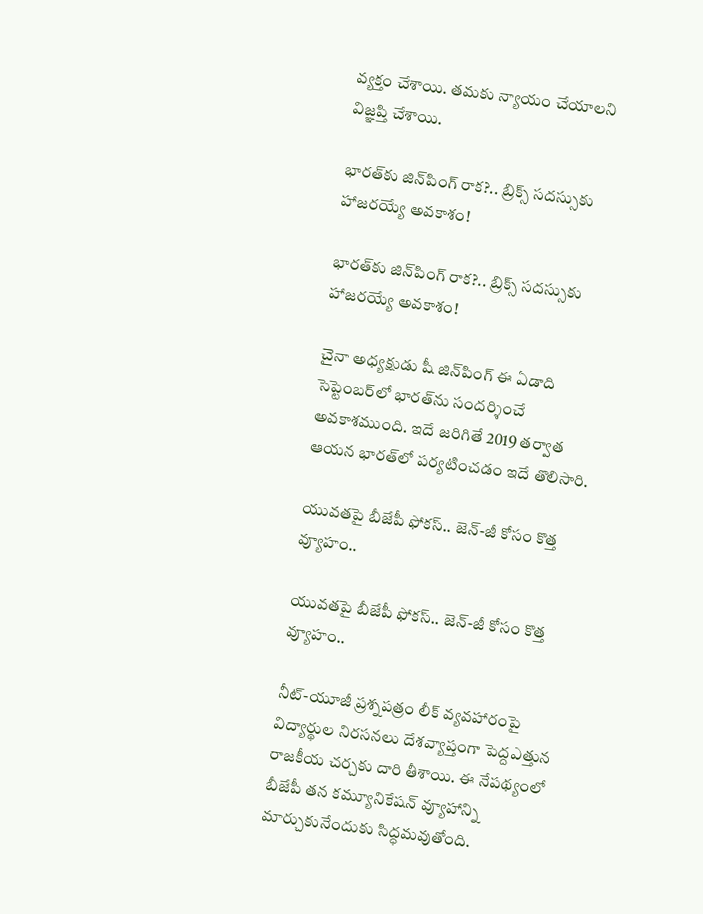వ్యక్తం చేశాయి. తమకు న్యాయం చేయాలని విజ్ఞప్తి చేశాయి.

భారత్‌కు జిన్‌పింగ్‌ రాక?.. బ్రిక్స్‌ సదస్సుకు హాజరయ్యే అవకాశం!

భారత్‌కు జిన్‌పింగ్‌ రాక?.. బ్రిక్స్‌ సదస్సుకు హాజరయ్యే అవకాశం!

చైనా అధ్యక్షుడు షీ జిన్‌పింగ్‌ ఈ ఏడాది సెప్టెంబర్‌లో భారత్‌ను సందర్శించే అవకాశముంది. ఇదే జరిగితే 2019 తర్వాత ఆయన భారత్‌లో పర్యటించడం ఇదే తొలిసారి.

యువతపై బీజేపీ ఫోకస్.. జెన్-జీ కోసం కొత్త వ్యూహం..

యువతపై బీజేపీ ఫోకస్.. జెన్-జీ కోసం కొత్త వ్యూహం..

నీట్-యూజీ ప్రశ్నపత్రం లీక్ వ్యవహారంపై విద్యార్థుల నిరసనలు దేశవ్యాప్తంగా పెద్దఎత్తున రాజకీయ చర్చకు దారి తీశాయి. ఈ నేపథ్యంలో బీజేపీ తన కమ్యూనికేషన్ వ్యూహాన్ని మార్చుకునేందుకు సిద్ధమవుతోంది.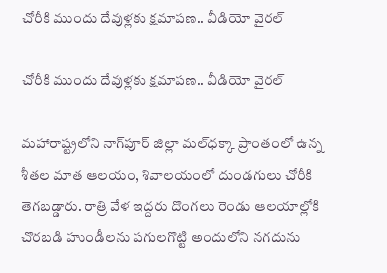చోరీకి ముందు దేవుళ్లకు క్షమాపణ.. వీడియో వైరల్

చోరీకి ముందు దేవుళ్లకు క్షమాపణ.. వీడియో వైరల్

మహారాష్ట్రలోని నాగ్‌పూర్ జిల్లా మల్‌ధక్కా ప్రాంతంలో ఉన్న శీతల మాత ఆలయం, శివాలయంలో దుండగులు చోరీకి తెగబడ్డారు. రాత్రి వేళ ఇద్దరు దొంగలు రెండు ఆలయాల్లోకి చొరబడి హుండీలను పగులగొట్టి అందులోని నగదును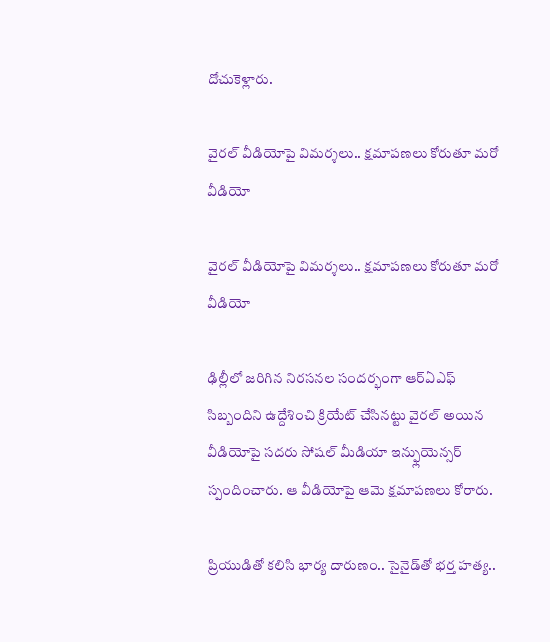దోచుకెళ్లారు.

వైరల్‌ వీడియోపై విమర్శలు.. క్షమాపణలు కోరుతూ మరో వీడియో

వైరల్‌ వీడియోపై విమర్శలు.. క్షమాపణలు కోరుతూ మరో వీడియో

ఢిల్లీలో జరిగిన నిరసనల సందర్భంగా ఆర్ఏఎఫ్ సిబ్బందిని ఉద్దేశించి క్రియేట్ చేసినట్టు వైరల్ అయిన వీడియోపై సదరు సోషల్ మీడియా ఇన్ఫ్లుయెన్సర్ స్పందించారు. ఆ వీడియోపై ఆమె క్షమాపణలు కోరారు.

ప్రియుడితో కలిసి భార్య దారుణం.. సైనైడ్‌తో భర్త హత్య..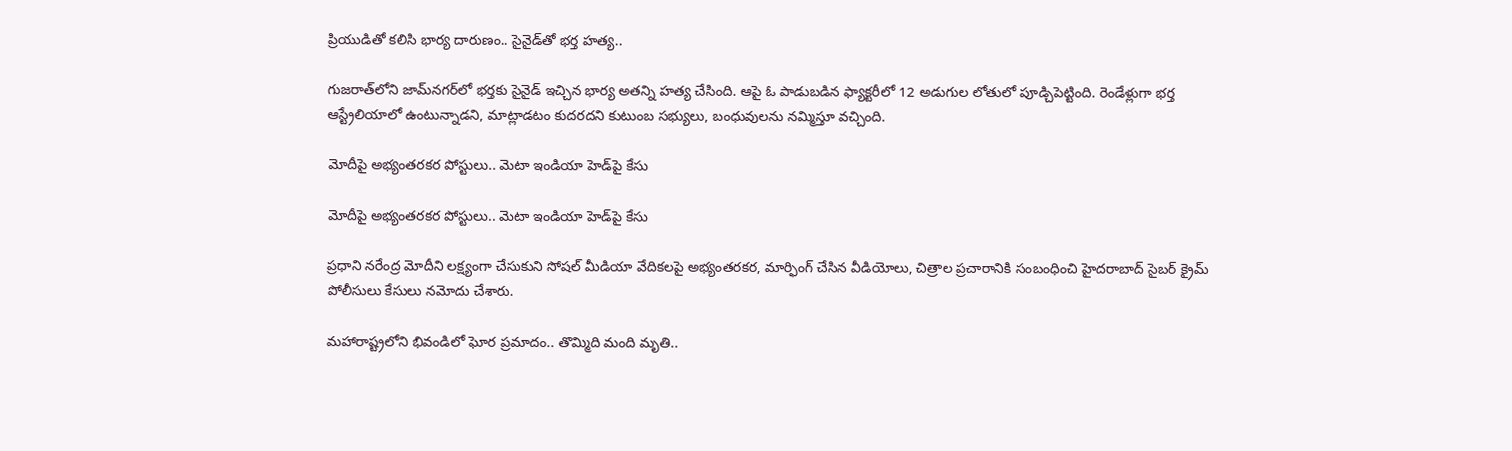ప్రియుడితో కలిసి భార్య దారుణం.. సైనైడ్‌తో భర్త హత్య..

గుజరాత్‌లోని జామ్‌నగర్‌లో భర్తకు సైనైడ్ ఇచ్చిన భార్య అతన్ని హత్య చేసింది. ఆపై ఓ పాడుబడిన ఫ్యాక్టరీలో 12 అడుగుల లోతులో పూడ్చిపెట్టింది. రెండేళ్లుగా భర్త ఆస్ట్రేలియాలో ఉంటున్నాడని, మాట్లాడటం కుదరదని కుటుంబ సభ్యులు, బంధువులను నమ్మిస్తూ వచ్చింది.

మోదీపై అభ్యంతరకర పోస్టులు.. మెటా ఇండియా హెడ్‌పై కేసు

మోదీపై అభ్యంతరకర పోస్టులు.. మెటా ఇండియా హెడ్‌పై కేసు

ప్రధాని నరేంద్ర మోదీని లక్ష్యంగా చేసుకుని సోషల్‌ మీడియా వేదికలపై అభ్యంతరకర, మార్ఫింగ్‌ చేసిన వీడియోలు, చిత్రాల ప్రచారానికి సంబంధించి హైదరాబాద్‌ సైబర్‌ క్రైమ్‌ పోలీసులు కేసులు నమోదు చేశారు.

మహారాష్ట్రలోని భివండిలో ఘోర ప్రమాదం.. తొమ్మిది మంది మృతి..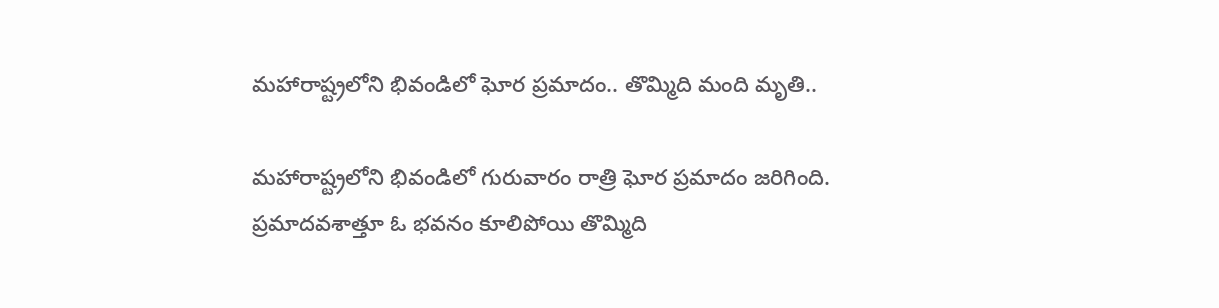మహారాష్ట్రలోని భివండిలో ఘోర ప్రమాదం.. తొమ్మిది మంది మృతి..

మహారాష్ట్రలోని భివండిలో గురువారం రాత్రి ఘోర ప్రమాదం జరిగింది. ప్రమాదవశాత్తూ ఓ భవనం కూలిపోయి తొమ్మిది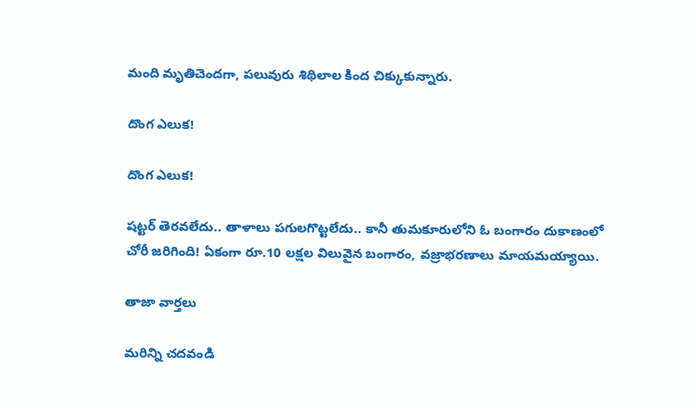మంది మృతిచెందగా, పలువురు శిథిలాల కింద చిక్కుకున్నారు.

దొంగ ఎలుక!

దొంగ ఎలుక!

షట్టర్‌ తెరవలేదు.. తాళాలు పగులగొట్టలేదు.. కానీ తుమకూరులోని ఓ బంగారం దుకాణంలో చోరీ జరిగింది! ఏకంగా రూ.10 లక్షల విలువైన బంగారం, వజ్రాభరణాలు మాయమయ్యాయి.

తాజా వార్తలు

మరిన్ని చదవండి